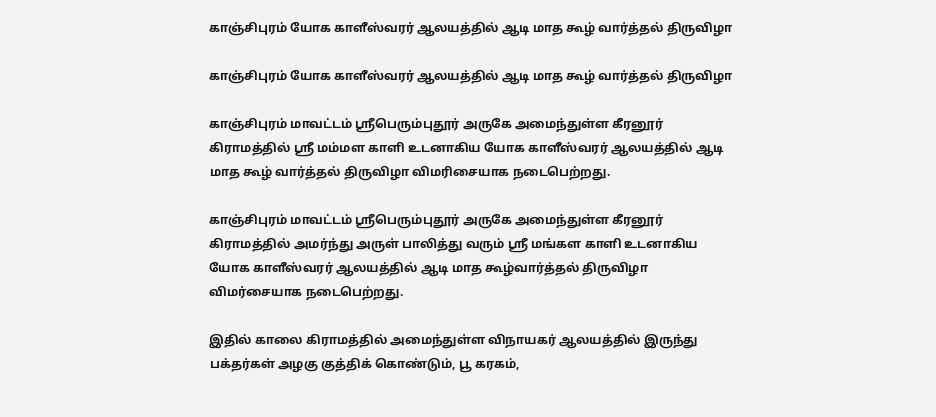காஞ்சிபுரம் யோக காளீஸ்வரர் ஆலயத்தில் ஆடி மாத கூழ் வார்த்தல் திருவிழா

காஞ்சிபுரம் யோக காளீஸ்வரர் ஆலயத்தில் ஆடி மாத கூழ் வார்த்தல் திருவிழா

காஞ்சிபுரம் மாவட்டம் ஸ்ரீபெரும்புதூர் அருகே அமைந்துள்ள கீரனூர் கிராமத்தில் ஸ்ரீ மம்மள காளி உடனாகிய யோக காளீஸ்வரர் ஆலயத்தில் ஆடி மாத கூழ் வார்த்தல் திருவிழா விமரிசையாக நடைபெற்றது.

காஞ்சிபுரம் மாவட்டம் ஸ்ரீபெரும்புதூர் அருகே அமைந்துள்ள கீரனூர் கிராமத்தில் அமர்ந்து அருள் பாலித்து வரும் ஸ்ரீ மங்கள காளி உடனாகிய யோக காளீஸ்வரர் ஆலயத்தில் ஆடி மாத கூழ்வார்த்தல் திருவிழா விமர்சையாக நடைபெற்றது.

இதில் காலை கிராமத்தில் அமைந்துள்ள விநாயகர் ஆலயத்தில் இருந்து பக்தர்கள் அழகு குத்திக் கொண்டும், பூ கரகம்,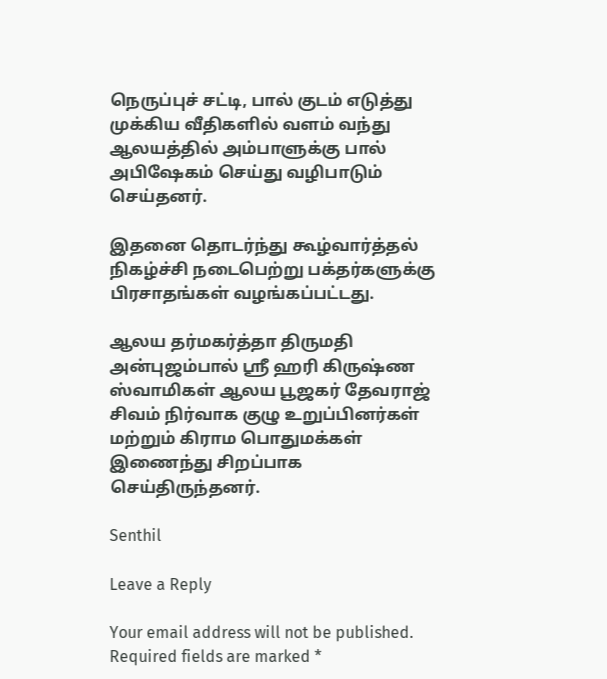நெருப்புச் சட்டி, பால் குடம் எடுத்து முக்கிய வீதிகளில் வளம் வந்து ஆலயத்தில் அம்பாளுக்கு பால் அபிஷேகம் செய்து வழிபாடும் செய்தனர்.

இதனை தொடர்ந்து கூழ்வார்த்தல் நிகழ்ச்சி நடைபெற்று பக்தர்களுக்கு பிரசாதங்கள் வழங்கப்பட்டது.

ஆலய தர்மகர்த்தா திருமதி அன்புஜம்பால் ஸ்ரீ ஹரி கிருஷ்ண ஸ்வாமிகள் ஆலய பூஜகர் தேவராஜ் சிவம் நிர்வாக குழு உறுப்பினர்கள் மற்றும் கிராம பொதுமக்கள் இணைந்து சிறப்பாக செய்திருந்தனர்.

Senthil

Leave a Reply

Your email address will not be published. Required fields are marked *